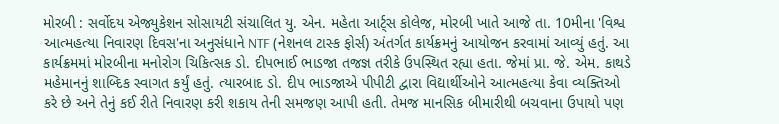મોરબી : સર્વોદય એજ્યુકેશન સોસાયટી સંચાલિત યુ. એન. મહેતા આર્ટ્સ કોલેજ, મોરબી ખાતે આજે તા. 10મીના 'વિશ્વ આત્મહત્યા નિવારણ દિવસ'ના અનુસંધાને NTF (નેશનલ ટાસ્ક ફોર્સ) અંતર્ગત કાર્યક્રમનું આયોજન કરવામાં આવ્યું હતું. આ કાર્યક્રમમાં મોરબીના મનોરોગ ચિકિત્સક ડો. દીપભાઈ ભાડજા તજજ્ઞ તરીકે ઉપસ્થિત રહ્યા હતા. જેમાં પ્રા. જે. એમ. કાથડે મહેમાનનું શાબ્દિક સ્વાગત કર્યું હતું. ત્યારબાદ ડો. દીપ ભાડજાએ પીપીટી દ્વારા વિદ્યાર્થીઓને આત્મહત્યા કેવા વ્યક્તિઓ કરે છે અને તેનું કઈ રીતે નિવારણ કરી શકાય તેની સમજણ આપી હતી. તેમજ માનસિક બીમારીથી બચવાના ઉપાયો પણ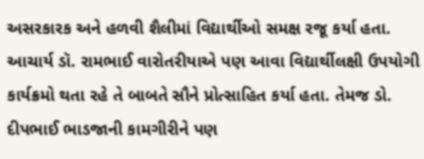અસરકારક અને હળવી શૈલીમાં વિદ્યાર્થીઓ સમક્ષ રજૂ કર્યા હતા. આચાર્ય ડૉ. રામભાઈ વારોતરીયાએ પણ આવા વિદ્યાર્થીલક્ષી ઉપયોગી કાર્યક્રમો થતા રહે તે બાબતે સૌને પ્રોત્સાહિત કર્યા હતા. તેમજ ડો. દીપભાઈ ભાડજાની કામગીરીને પણ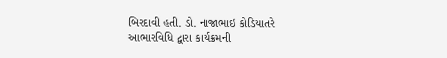બિરદાવી હતી. ડો. નાજાભાઇ કોડિયાતરે આભારવિધિ દ્વારા કાર્યક્રમની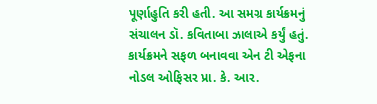પૂર્ણાહુતિ કરી હતી. આ સમગ્ર કાર્યક્રમનું સંચાલન ડૉ. કવિતાબા ઝાલાએ કર્યું હતું. કાર્યક્રમને સફળ બનાવવા એન ટી એફના નોડલ ઓફિસર પ્રા. કે. આર.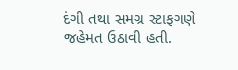દંગી તથા સમગ્ર સ્ટાફગણે જહેમત ઉઠાવી હતી.